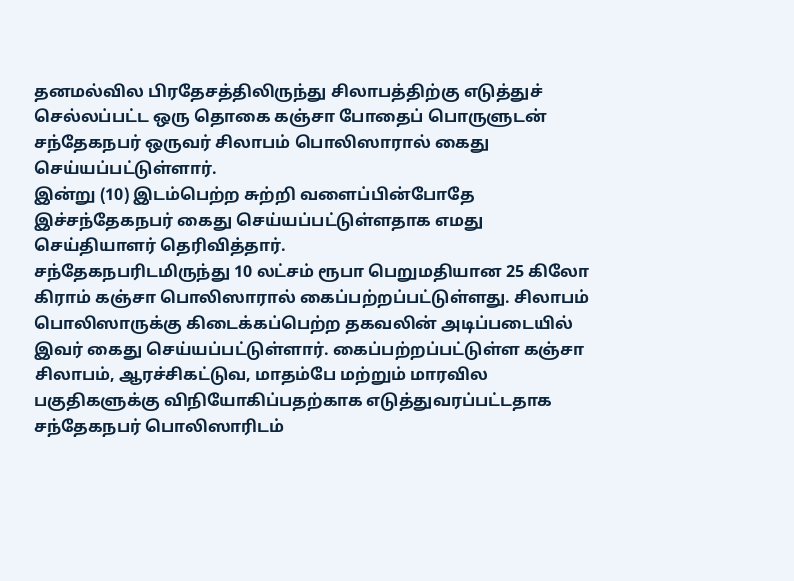தனமல்வில பிரதேசத்திலிருந்து சிலாபத்திற்கு எடுத்துச் செல்லப்பட்ட ஒரு தொகை கஞ்சா போதைப் பொருளுடன் சந்தேகநபர் ஒருவர் சிலாபம் பொலிஸாரால் கைது செய்யப்பட்டுள்ளார்.
இன்று (10) இடம்பெற்ற சுற்றி வளைப்பின்போதே இச்சந்தேகநபர் கைது செய்யப்பட்டுள்ளதாக எமது செய்தியாளர் தெரிவித்தார்.
சந்தேகநபரிடமிருந்து 10 லட்சம் ரூபா பெறுமதியான 25 கிலோ கிராம் கஞ்சா பொலிஸாரால் கைப்பற்றப்பட்டுள்ளது. சிலாபம் பொலிஸாருக்கு கிடைக்கப்பெற்ற தகவலின் அடிப்படையில் இவர் கைது செய்யப்பட்டுள்ளார். கைப்பற்றப்பட்டுள்ள கஞ்சா சிலாபம், ஆரச்சிகட்டுவ, மாதம்பே மற்றும் மாரவில பகுதிகளுக்கு விநியோகிப்பதற்காக எடுத்துவரப்பட்டதாக சந்தேகநபர் பொலிஸாரிடம்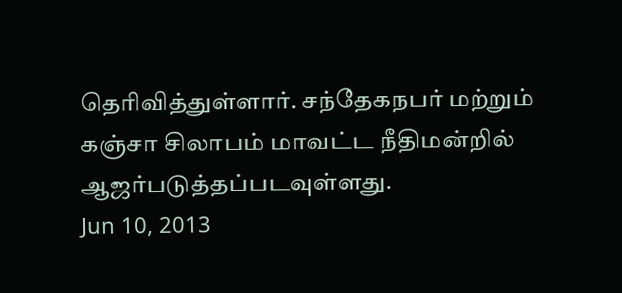தெரிவித்துள்ளார். சந்தேகநபர் மற்றும் கஞ்சா சிலாபம் மாவட்ட நீதிமன்றில் ஆஜர்படுத்தப்படவுள்ளது.
Jun 10, 2013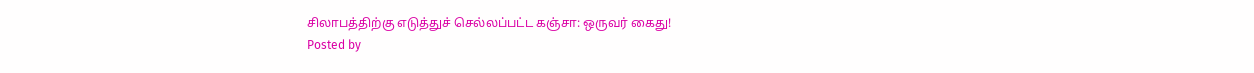சிலாபத்திற்கு எடுத்துச் செல்லப்பட்ட கஞ்சா: ஒருவர் கைது!
Posted by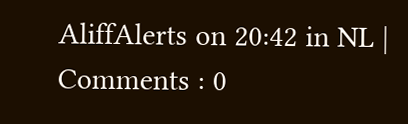AliffAlerts on 20:42 in NL | Comments : 0